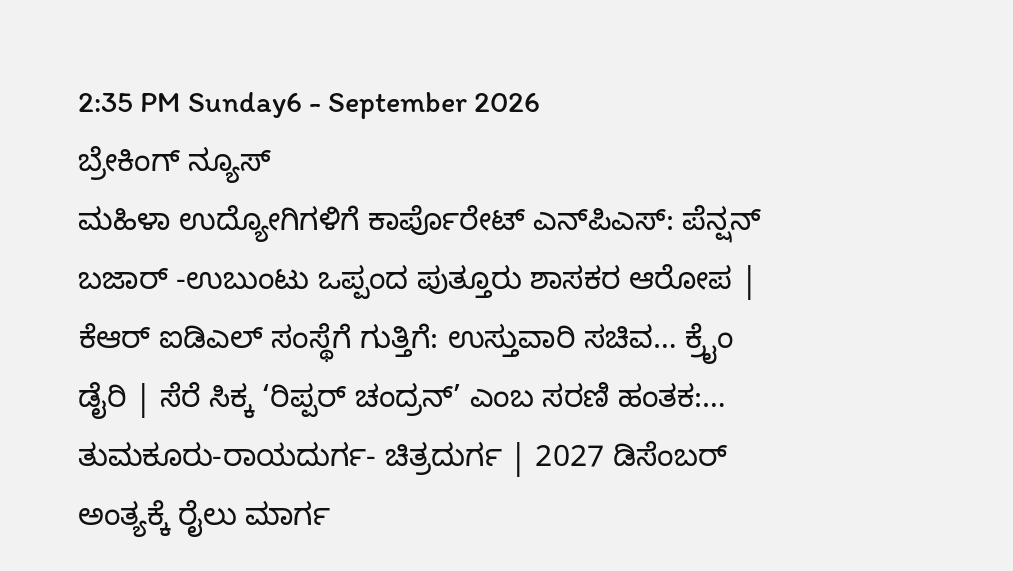2:35 PM Sunday6 - September 2026
ಬ್ರೇಕಿಂಗ್ ನ್ಯೂಸ್
ಮಹಿಳಾ ಉದ್ಯೋಗಿಗಳಿಗೆ ಕಾರ್ಪೊರೇಟ್ ಎನ್‌ಪಿಎಸ್: ಪೆನ್ಷನ್‌ ಬಜಾರ್ -ಉಬುಂಟು ಒಪ್ಪಂದ ಪುತ್ತೂರು ಶಾಸಕರ ಆರೋಪ | ಕೆಆರ್ ಐಡಿಎಲ್ ಸಂಸ್ಥೆಗೆ ಗುತ್ತಿಗೆ: ಉಸ್ತುವಾರಿ ಸಚಿವ… ಕ್ರೈಂ ಡೈರಿ | ಸೆರೆ ಸಿಕ್ಕ ‘ರಿಪ್ಪರ್ ಚಂದ್ರನ್’ ಎಂಬ ಸರಣಿ ಹಂತಕ:… ತುಮಕೂರು-ರಾಯದುರ್ಗ- ಚಿತ್ರದುರ್ಗ | 2027 ಡಿಸೆಂಬರ್ ಅಂತ್ಯಕ್ಕೆ ರೈಲು ಮಾರ್ಗ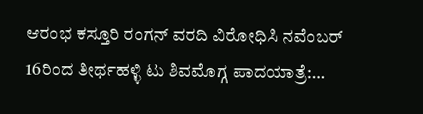ಆರಂಭ ಕಸ್ತೂರಿ ರಂಗನ್ ವರದಿ ವಿರೋಧಿಸಿ ನವೆಂಬರ್ 16ರಿಂದ ತೀರ್ಥಹಳ್ಳಿ ಟು ಶಿವಮೊಗ್ಗ ಪಾದಯಾತ್ರೆ:…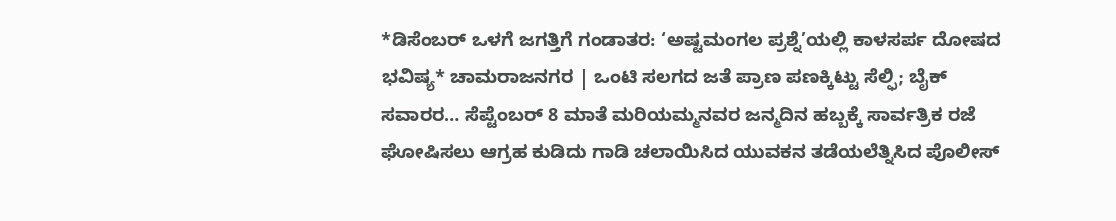*ಡಿಸೆಂಬರ್ ಒಳಗೆ ಜಗತ್ತಿಗೆ ಗಂಡಾತರ: ‘ಅಷ್ಟಮಂಗಲ ಪ್ರಶ್ನೆ’ಯಲ್ಲಿ ಕಾಳಸರ್ಪ ದೋಷದ ಭವಿಷ್ಯ* ಚಾಮರಾಜನಗರ | ಒಂಟಿ ಸಲಗದ ಜತೆ ಪ್ರಾಣ ಪಣಕ್ಕಿಟ್ಟು ಸೆಲ್ಫಿ; ಬೈಕ್ ಸವಾರರ… ಸೆಪ್ಟೆಂಬರ್ 8 ಮಾತೆ ಮರಿಯಮ್ಮನವರ ಜನ್ಮದಿನ ಹಬ್ಬಕ್ಕೆ ಸಾರ್ವತ್ರಿಕ ರಜೆ ಘೋಷಿಸಲು ಆಗ್ರಹ ಕುಡಿದು ಗಾಡಿ ಚಲಾಯಿಸಿದ ಯುವಕನ ತಡೆಯಲೆತ್ನಿಸಿದ ಪೊಲೀಸ್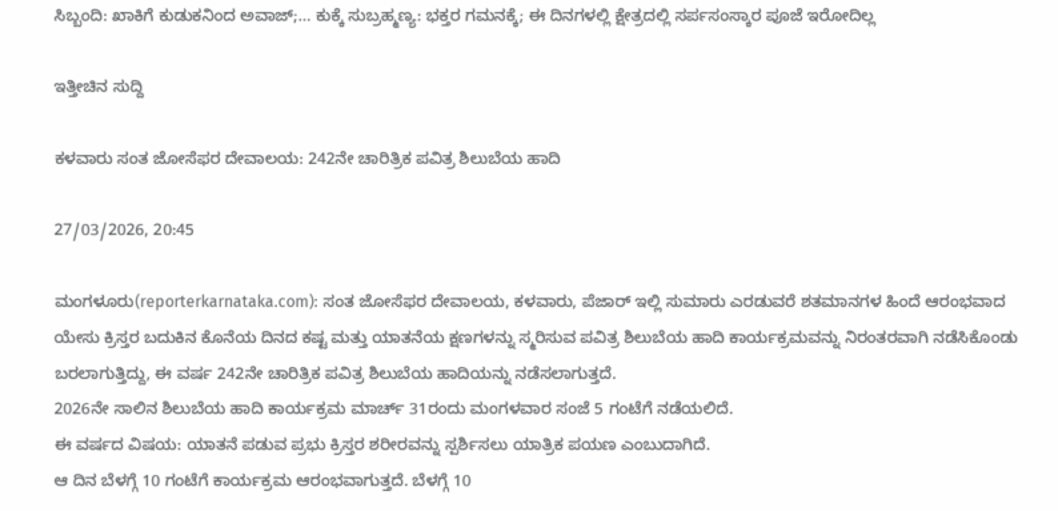ಸಿಬ್ಬಂದಿ: ಖಾಕಿಗೆ ಕುಡುಕನಿಂದ ಅವಾಜ್;… ಕುಕ್ಕೆ ಸುಬ್ರಹ್ಮಣ್ಯ: ಭಕ್ತರ ಗಮನಕ್ಕೆ; ಈ ದಿನಗಳಲ್ಲಿ ಕ್ಷೇತ್ರದಲ್ಲಿ ಸರ್ಪಸಂಸ್ಕಾರ ಪೂಜೆ ಇರೋದಿಲ್ಲ

ಇತ್ತೀಚಿನ ಸುದ್ದಿ

ಕಳವಾರು ಸಂತ ಜೋಸೆಫರ ದೇವಾಲಯ: 242ನೇ ಚಾರಿತ್ರಿಕ ಪವಿತ್ರ ಶಿಲುಬೆಯ ಹಾದಿ

27/03/2026, 20:45

ಮಂಗಳೂರು(reporterkarnataka.com): ಸಂತ ಜೋಸೆಫರ ದೇವಾಲಯ, ಕಳವಾರು, ಪೆಜಾರ್ ಇಲ್ಲಿ ಸುಮಾರು ಎರಡುವರೆ ಶತಮಾನಗಳ ಹಿಂದೆ ಆರಂಭವಾದ ಯೇಸು ಕ್ರಿಸ್ತರ ಬದುಕಿನ ಕೊನೆಯ ದಿನದ ಕಷ್ಟ ಮತ್ತು ಯಾತನೆಯ ಕ್ಷಣಗಳನ್ನು ಸ್ಮರಿಸುವ ಪವಿತ್ರ ಶಿಲುಬೆಯ ಹಾದಿ ಕಾರ್ಯಕ್ರಮವನ್ನು ನಿರಂತರವಾಗಿ ನಡೆಸಿಕೊಂಡು ಬರಲಾಗುತ್ತಿದ್ದು, ಈ ವರ್ಷ 242ನೇ ಚಾರಿತ್ರಿಕ ಪವಿತ್ರ ಶಿಲುಬೆಯ ಹಾದಿಯನ್ನು ನಡೆಸಲಾಗುತ್ತದೆ.
2026ನೇ ಸಾಲಿನ ಶಿಲುಬೆಯ ಹಾದಿ ಕಾರ್ಯಕ್ರಮ ಮಾರ್ಚ್ 31ರಂದು ಮಂಗಳವಾರ ಸಂಜೆ 5 ಗಂಟೆಗೆ ನಡೆಯಲಿದೆ.
ಈ ವರ್ಷದ ವಿಷಯ: ಯಾತನೆ ಪಡುವ ಪ್ರಭು ಕ್ರಿಸ್ತರ ಶರೀರವನ್ನು ಸ್ಪರ್ಶಿಸಲು ಯಾತ್ರಿಕ ಪಯಣ ಎಂಬುದಾಗಿದೆ.
ಆ ದಿನ ಬೆಳಗ್ಗೆ 10 ಗಂಟೆಗೆ ಕಾರ್ಯಕ್ರಮ ಆರಂಭವಾಗುತ್ತದೆ. ಬೆಳಗ್ಗೆ 10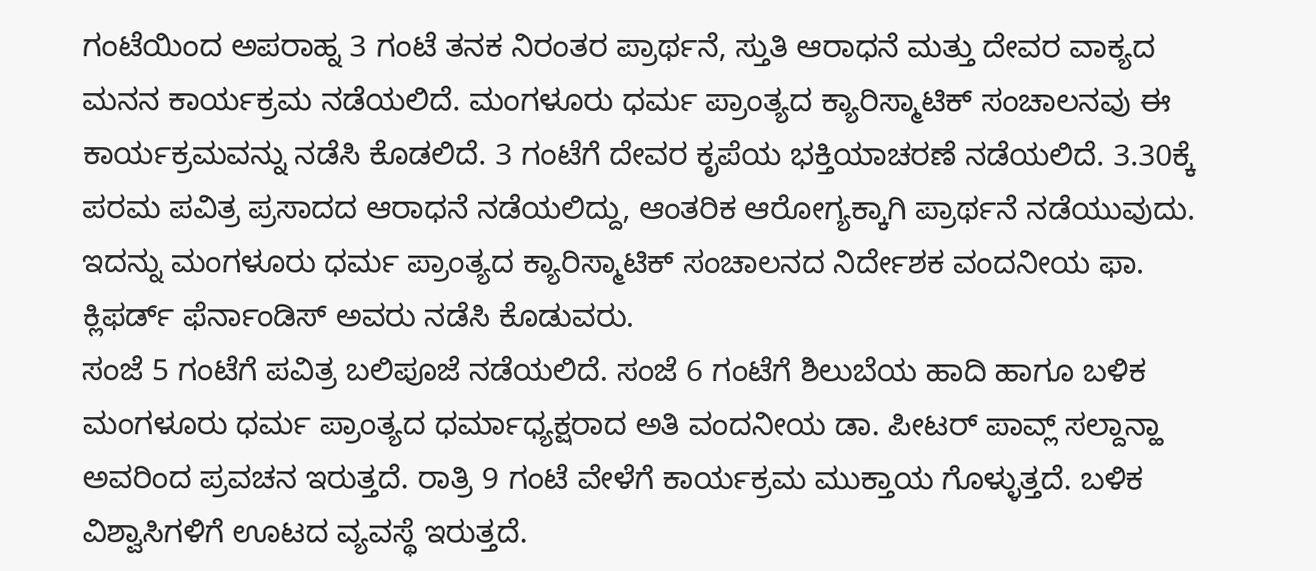ಗಂಟೆಯಿಂದ ಅಪರಾಹ್ನ 3 ಗಂಟೆ ತನಕ ನಿರಂತರ ಪ್ರಾರ್ಥನೆ, ಸ್ತುತಿ ಆರಾಧನೆ ಮತ್ತು ದೇವರ ವಾಕ್ಯದ ಮನನ ಕಾರ್ಯಕ್ರಮ ನಡೆಯಲಿದೆ. ಮಂಗಳೂರು ಧರ್ಮ ಪ್ರಾಂತ್ಯದ ಕ್ಯಾರಿಸ್ಮಾಟಿಕ್ ಸಂಚಾಲನವು ಈ ಕಾರ್ಯಕ್ರಮವನ್ನು ನಡೆಸಿ ಕೊಡಲಿದೆ. 3 ಗಂಟೆಗೆ ದೇವರ ಕೃಪೆಯ ಭಕ್ತಿಯಾಚರಣೆ ನಡೆಯಲಿದೆ. 3.30ಕ್ಕೆ ಪರಮ ಪವಿತ್ರ ಪ್ರಸಾದದ ಆರಾಧನೆ ನಡೆಯಲಿದ್ದು, ಆಂತರಿಕ ಆರೋಗ್ಯಕ್ಕಾಗಿ ಪ್ರಾರ್ಥನೆ ನಡೆಯುವುದು. ಇದನ್ನು ಮಂಗಳೂರು ಧರ್ಮ ಪ್ರಾಂತ್ಯದ ಕ್ಯಾರಿಸ್ಮಾಟಿಕ್ ಸಂಚಾಲನದ ನಿರ್ದೇಶಕ ವಂದನೀಯ ಫಾ. ಕ್ಲಿಫರ್ಡ್ ಫೆರ್ನಾಂಡಿಸ್ ಅವರು ನಡೆಸಿ ಕೊಡುವರು.
ಸಂಜೆ 5 ಗಂಟೆಗೆ ಪವಿತ್ರ ಬಲಿಪೂಜೆ ನಡೆಯಲಿದೆ. ಸಂಜೆ 6 ಗಂಟೆಗೆ ಶಿಲುಬೆಯ ಹಾದಿ ಹಾಗೂ ಬಳಿಕ ಮಂಗಳೂರು ಧರ್ಮ ಪ್ರಾಂತ್ಯದ ಧರ್ಮಾಧ್ಯಕ್ಷರಾದ ಅತಿ ವಂದನೀಯ ಡಾ. ಪೀಟರ್ ಪಾವ್ಲ್ ಸಲ್ದಾನ್ಹಾ ಅವರಿಂದ ಪ್ರವಚನ ಇರುತ್ತದೆ. ರಾತ್ರಿ 9 ಗಂಟೆ ವೇಳೆಗೆ ಕಾರ್ಯಕ್ರಮ ಮುಕ್ತಾಯ ಗೊಳ್ಳುತ್ತದೆ. ಬಳಿಕ ವಿಶ್ವಾಸಿಗಳಿಗೆ ಊಟದ ವ್ಯವಸ್ಥೆ ಇರುತ್ತದೆ.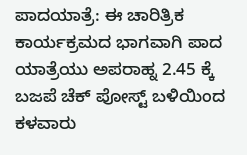ಪಾದಯಾತ್ರೆ: ಈ ಚಾರಿತ್ರಿಕ ಕಾರ್ಯಕ್ರಮದ ಭಾಗವಾಗಿ ಪಾದ ಯಾತ್ರೆಯು ಅಪರಾಹ್ನ 2.45 ಕ್ಕೆ ಬಜಪೆ ಚೆಕ್ ಪೋಸ್ಟ್ ಬಳಿಯಿಂದ ಕಳವಾರು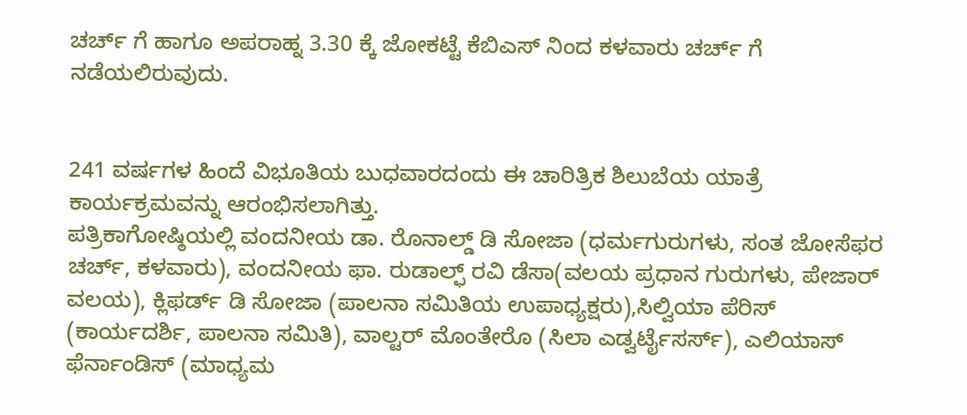ಚರ್ಚ್ ಗೆ ಹಾಗೂ ಅಪರಾಹ್ನ 3.30 ಕ್ಕೆ ಜೋಕಟ್ಟೆ ಕೆಬಿಎಸ್ ನಿಂದ ಕಳವಾರು ಚರ್ಚ್ ಗೆ ನಡೆಯಲಿರುವುದು.


241 ವರ್ಷಗಳ ಹಿಂದೆ ವಿಭೂತಿಯ ಬುಧವಾರದಂದು ಈ ಚಾರಿತ್ರಿಕ ಶಿಲುಬೆಯ ಯಾತ್ರೆ ಕಾರ್ಯಕ್ರಮವನ್ನು ಆರಂಭಿಸಲಾಗಿತ್ತು.
ಪತ್ರಿಕಾಗೋಷ್ಠಿಯಲ್ಲಿ ವಂದನೀಯ ಡಾ. ರೊನಾಲ್ಡ್ ಡಿ ಸೋಜಾ (ಧರ್ಮಗುರುಗಳು, ಸಂತ ಜೋಸೆಫರ ಚರ್ಚ್, ಕಳವಾರು), ವಂದನೀಯ ಫಾ. ರುಡಾಲ್ಫ್ ರವಿ ಡೆಸಾ(ವಲಯ ಪ್ರಧಾನ ಗುರುಗಳು, ಪೇಜಾರ್ ವಲಯ), ಕ್ಲಿಫರ್ಡ್ ಡಿ ಸೋಜಾ (ಪಾಲನಾ ಸಮಿತಿಯ ಉಪಾಧ್ಯಕ್ಷರು),ಸಿಲ್ವಿಯಾ ಪೆರಿಸ್ (ಕಾರ್ಯದರ್ಶಿ, ಪಾಲನಾ ಸಮಿತಿ), ವಾಲ್ಟರ್ ಮೊಂತೇರೊ (ಸಿಲಾ ಎಡ್ವರ್ಟೈಸರ್ಸ್), ಎಲಿಯಾಸ್ ಫೆರ್ನಾಂಡಿಸ್ (ಮಾಧ್ಯಮ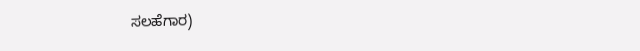ಸಲಹೆಗಾರ)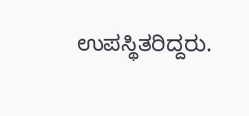ಉಪಸ್ಥಿತರಿದ್ದರು.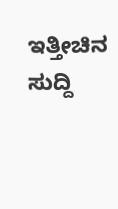ಇತ್ತೀಚಿನ ಸುದ್ದಿ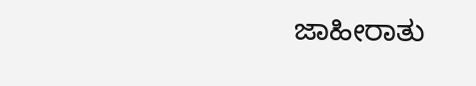ಜಾಹೀರಾತು